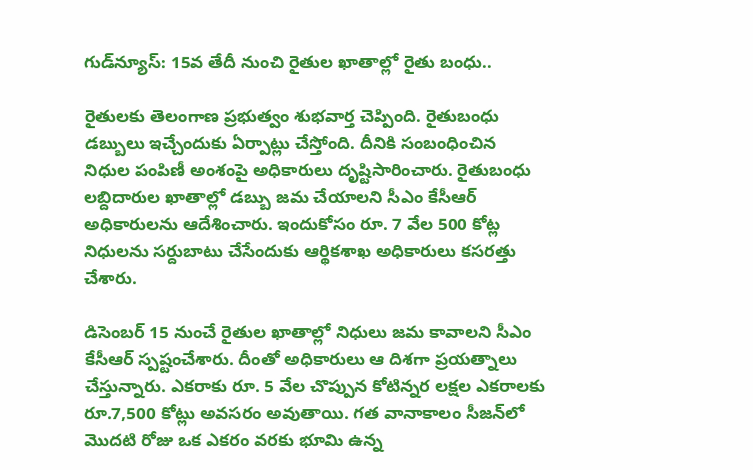గుడ్‌న్యూస్: 15వ తేదీ నుంచి రైతుల ఖాతాల్లో రైతు బంధు..

రైతులకు తెలంగాణ ప్రభుత్వం శుభవార్త చెప్పింది. రైతుబంధు డబ్బులు ఇచ్చేందుకు ఏర్పాట్లు చేస్తోంది. దీనికి సంబంధించిన నిధుల పంపిణీ అంశంపై అధికారులు దృష్టిసారించారు. రైతుబంధు లబ్దిదారుల ఖాతాల్లో డబ్బు జమ చేయాలని సీఎం కేసీఆర్ అధికారులను ఆదేశించారు. ఇందుకోసం రూ. 7 వేల 500 కోట్ల నిధులను సర్దుబాటు చేసేందుకు ఆర్థికశాఖ అధికారులు కసరత్తు చేశారు.

డిసెంబర్ 15 నుంచే రైతుల ఖాతాల్లో నిధులు జమ కావాలని సీఎం కేసీఆర్ స్పష్టంచేశారు. దీంతో అధికారులు ఆ దిశగా ప్రయత్నాలు చేస్తున్నారు. ఎకరాకు రూ. 5 వేల చొప్పున కోటిన్నర లక్షల ఎకరాలకు రూ.7,500 కోట్లు అవసరం అవుతాయి. గత వానాకాలం సీజన్‌లో మొదటి రోజు ఒక ఎకరం వరకు భూమి ఉన్న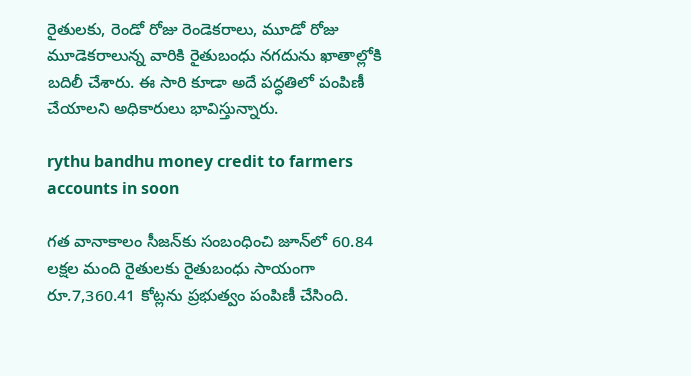రైతులకు, రెండో రోజు రెండెకరాలు, మూడో రోజు మూడెకరాలున్న వారికి రైతుబంధు నగదును ఖాతాల్లోకి బదిలీ చేశారు. ఈ సారి కూడా అదే పద్ధతిలో పంపిణీ చేయాలని అధికారులు భావిస్తున్నారు.

rythu bandhu money credit to farmers accounts in soon

గత వానాకాలం సీజన్‌కు సంబంధించి జూన్‌లో 60.84 లక్షల మంది రైతులకు రైతుబంధు సాయంగా రూ.7,360.41 కోట్లను ప్రభుత్వం పంపిణీ చేసింది.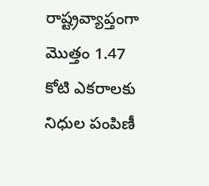రాష్ట్రవ్యాప్తంగా మొత్తం 1.47 కోటి ఎకరాలకు నిధుల పంపిణీ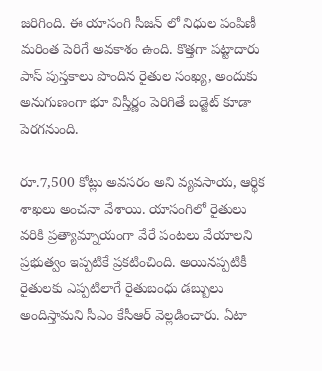జరిగింది. ఈ యాసంగి సీజన్ లో నిధుల పంపిణీ మరింత పెరిగే అవకాశం ఉంది. కొత్తగా పట్టాదారు పాస్‌ పుస్తకాలు పొందిన రైతుల సంఖ్య, అందుకు అనుగుణంగా భూ విస్తీర్ణం పెరిగితే బడ్జెట్‌ కూడా పెరగనుంది.

రూ.7,500 కోట్లు అవసరం అని వ్యవసాయ, ఆర్థిక శాఖలు అంచనా వేశాయి. యాసంగిలో రైతులు వరికి ప్రత్యామ్నాయంగా వేరే పంటలు వేయాలని ప్రభుత్వం ఇప్పటికే ప్రకటించింది. అయినప్పటికీ రైతులకు ఎప్పటిలాగే రైతుబంధు డబ్బులు అందిస్తామని సీఎం కేసీఆర్ వెల్లడించారు. ఏటా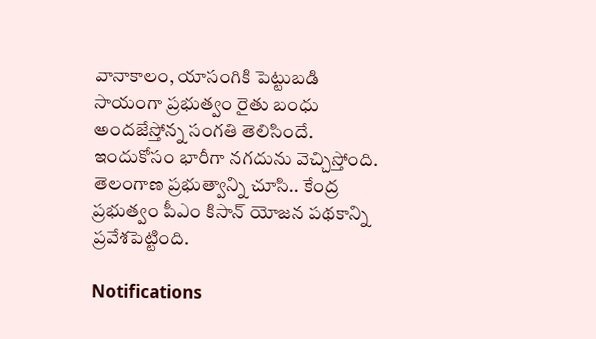వానాకాలం, యాసంగికి పెట్టుబడి సాయంగా ప్రభుత్వం రైతు బంధు అందజేస్తోన్న సంగతి తెలిసిందే. ఇందుకోసం భారీగా నగదును వెచ్చిస్తోంది. తెలంగాణ ప్రభుత్వాన్ని చూసి.. కేంద్ర ప్రభుత్వం పీఎం కిసాన్ యోజన పథకాన్ని ప్రవేశపెట్టింది.

Notifications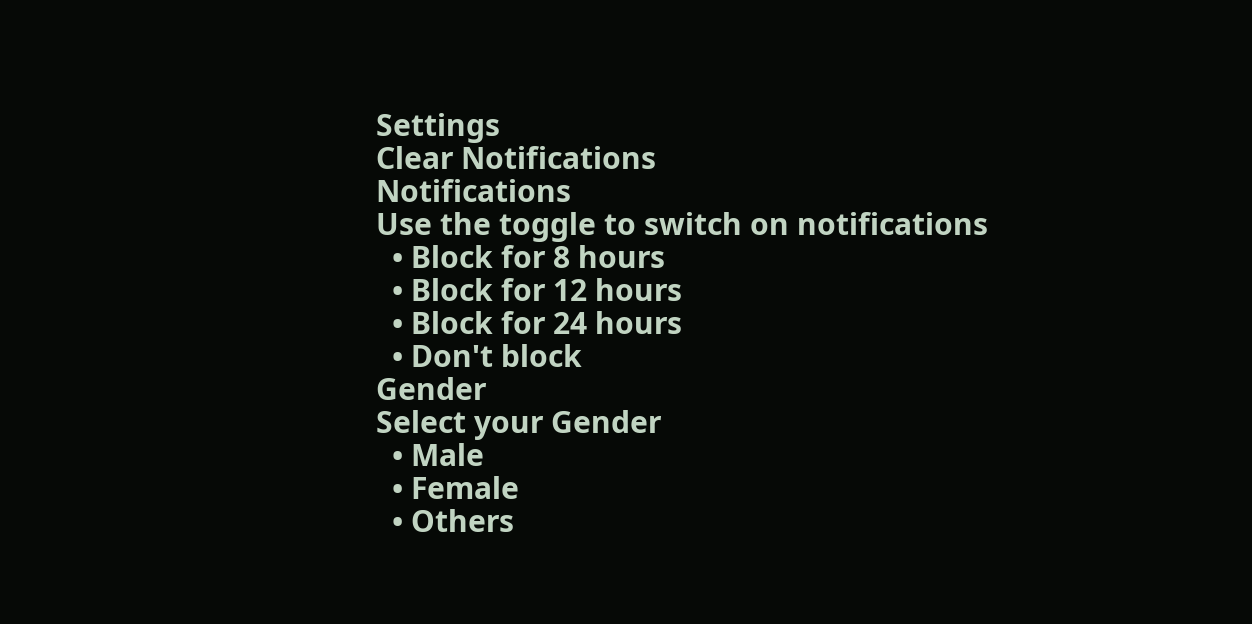Settings
Clear Notifications
Notifications
Use the toggle to switch on notifications
  • Block for 8 hours
  • Block for 12 hours
  • Block for 24 hours
  • Don't block
Gender
Select your Gender
  • Male
  • Female
  • Others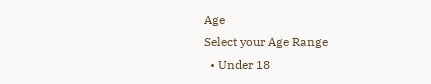Age
Select your Age Range
  • Under 18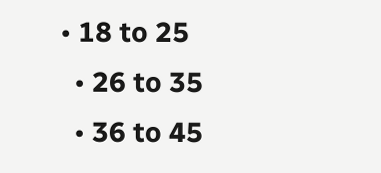• 18 to 25
  • 26 to 35
  • 36 to 45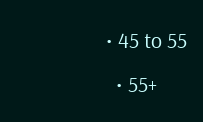• 45 to 55
  • 55+